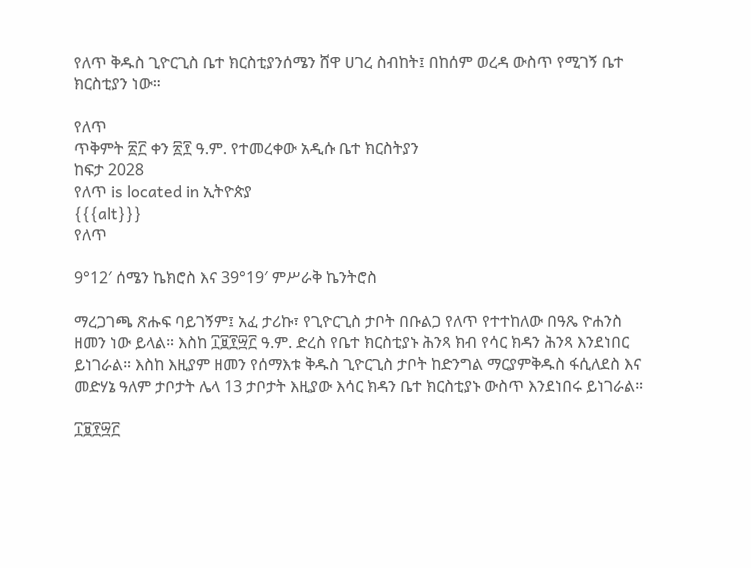የለጥ ቅዱስ ጊዮርጊስ ቤተ ክርስቲያንሰሜን ሸዋ ሀገረ ስብከት፤ በከሰም ወረዳ ውስጥ የሚገኝ ቤተ ክርስቲያን ነው።

የለጥ
ጥቅምት ፳፫ ቀን ፳፻ ዓ.ም. የተመረቀው አዲሱ ቤተ ክርስትያን
ከፍታ 2028
የለጥ is located in ኢትዮጵያ
{{{alt}}}
የለጥ

9°12′ ሰሜን ኬክሮስ እና 39°19′ ምሥራቅ ኬንትሮስ

ማረጋገጫ ጽሑፍ ባይገኝም፤ አፈ ታሪኩ፣ የጊዮርጊስ ታቦት በቡልጋ የለጥ የተተከለው በዓጼ ዮሐንስ ዘመን ነው ይላል። እስከ ፲፱፻፵፫ ዓ.ም. ድረስ የቤተ ክርስቲያኑ ሕንጻ ክብ የሳር ክዳን ሕንጻ እንደነበር ይነገራል። እስከ እዚያም ዘመን የሰማእቱ ቅዱስ ጊዮርጊስ ታቦት ከድንግል ማርያምቅዱስ ፋሲለደስ እና መድሃኔ ዓለም ታቦታት ሌላ 13 ታቦታት እዚያው እሳር ክዳን ቤተ ክርስቲያኑ ውስጥ እንደነበሩ ይነገራል።

፲፱፻፵፫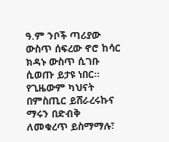ዓ.ም ንቦች ጣሪያው ውስጥ ሰፍረው ኖሮ ከሳር ክዳኑ ውስጥ ሲገቡ ሲወጡ ይታዩ ነበር። የጊዜውም ካህናት በምስጢር ይሸራረሩኩና ማሩን በድብቅ ለመቁረጥ ይስማማሉ፣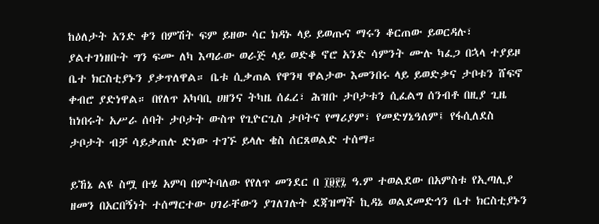ከዕለታት አንድ ቀን በምሽት ፍም ይዘው ሳር ክዳኑ ላይ ይወጡና ማሩን ቆርጠው ይወርዳሉ፣ ያልተገነዘቡት ግን ፍሙ ለካ እጣራው ወራጅ ላይ ወድቆ ኖሮ አንድ ሳምንት ሙሉ ካፈጋ በኋላ ተያይዞ ቤተ ክርስቲያኑን ያቃጥለዋል። ቤቱ ሲቃጠል የዋንዛ ዋልታው እመንበሩ ላይ ይወድቃና ታቦቱን ሸፍኖ ቀብሮ ያድነዋል። በየለጥ አካባቢ ሀዘንና ትካዜ ሰፈረ፣ ሕዝቡ ታቦታቱን ሲፈልግ ሰንብቶ በዚያ ጊዜ ከነበሩት አሥራ ሰባት ታቦታት ውስጥ የጊዮርጊስ ታቦትና የማሪያም፣ የመድሃኔዓለም፤ የፋሲለደስ ታቦታት ብቻ ሳይቃጠሉ ድነው ተገኙ ይላሉ ቄስ ሰርጸወልድ ተሰማ።

ይኸኔ ልዩ ስሟ ቡሄ አምባ በምትባለው የየለጥ መንደር በ ፲፱፻፯ ዓ.ም ተወልደው በአምስቱ የኢጣሊያ ዘመን በአርበኝነት ተሰማርተው ሀገራቸውን ያገለገሉት ደጃዝማች ኪዳኔ ወልደመድኅን ቤተ ክርስቲያኑን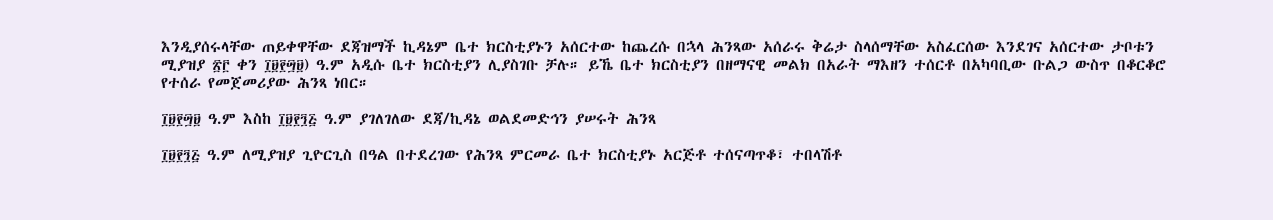እንዲያሰሩላቸው ጠይቀዋቸው ደጃዝማች ኪዳኔም ቤተ ክርስቲያኑን አሰርተው ከጨረሱ በኋላ ሕንጻው አሰራሩ ቅሬታ ስላሰማቸው አስፈርሰው እንደገና አሰርተው ታቦቱን ሚያዝያ ፳፫ ቀን ፲፱፻፵፱) ዓ.ም አዲሱ ቤተ ክርስቲያን ሊያስገቡ ቻሉ። ይኼ ቤተ ክርስቲያን በዘማናዊ መልክ በአራት ማእዘን ተሰርቶ በአካባቢው ቡልጋ ውስጥ በቆርቆሮ የተሰራ የመጀመሪያው ሕንጻ ነበር።

፲፱፻፵፱ ዓ.ም እስከ ፲፱፻፺፭ ዓ.ም ያገለገለው ደጃ/ኪዳኔ ወልደመድኅን ያሠሩት ሕንጻ

፲፱፻፺፭ ዓ.ም ለሚያዝያ ጊዮርጊስ በዓል በተደረገው የሕንጻ ምርመራ ቤተ ክርስቲያኑ አርጅቶ ተሰናጣጥቆ፣ ተበላሽቶ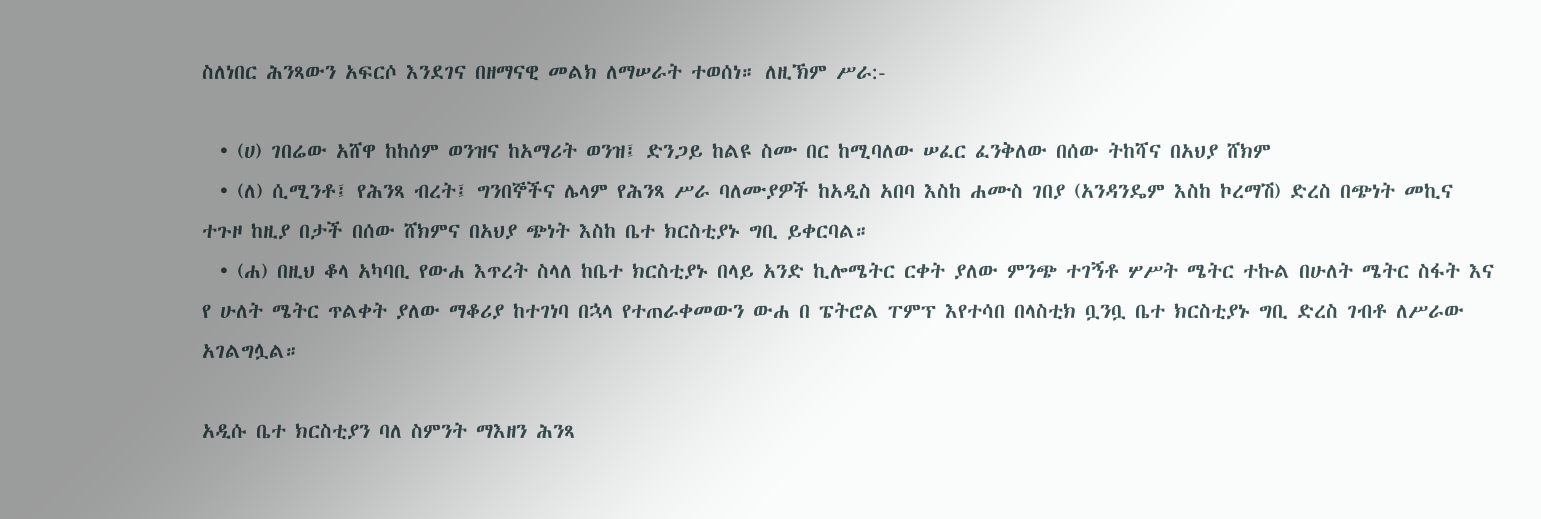ስለነበር ሕንጻውን አፍርሶ እንደገና በዘማናዊ መልክ ለማሠራት ተወሰነ። ለዚኽም ሥራ:-

  • (ሀ) ገበሬው አሸዋ ከከሰም ወንዝና ከአማሪት ወንዝ፤ ድንጋይ ከልዩ ስሙ በር ከሚባለው ሠፈር ፈንቅለው በሰው ትከሻና በአህያ ሸክም
  • (ለ) ሲሚንቶ፤ የሕንጻ ብረት፤ ግንበኞችና ሌላም የሕንጻ ሥራ ባለሙያዎች ከአዲስ አበባ እስከ ሐሙስ ገበያ (አንዳንዴም እስከ ኮረማሽ) ድረስ በጭነት መኪና ተጉዞ ከዚያ በታች በሰው ሸክምና በአህያ ጭነት እስከ ቤተ ክርስቲያኑ ግቢ ይቀርባል።
  • (ሐ) በዚህ ቆላ አካባቢ የውሐ እጥረት ስላለ ከቤተ ክርስቲያኑ በላይ አንድ ኪሎሜትር ርቀት ያለው ምንጭ ተገኝቶ ሦሥት ሜትር ተኩል በሁለት ሜትር ስፋት እና የ ሁለት ሜትር ጥልቀት ያለው ማቆሪያ ከተገነባ በኋላ የተጠራቀመውን ውሐ በ ፔትሮል ፐምፕ እየተሳበ በላስቲክ ቧንቧ ቤተ ክርስቲያኑ ግቢ ድረስ ገብቶ ለሥራው አገልግሏል።

አዲሱ ቤተ ክርስቲያን ባለ ስምንት ማእዘን ሕንጻ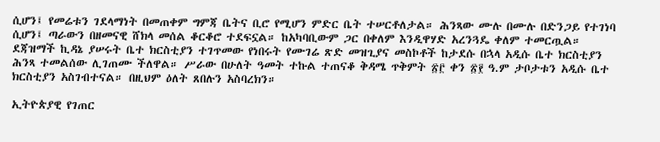ሲሆን፤ የመሬቱን ገደላማነት በመጠቀም ግምጃ ቤትና ቢሮ የሚሆን ምድር ቤት ተሠርቶለታል። ሕንጻው ሙሉ በሙሉ በድንጋይ የተገነባ ሲሆን፤ ጣራውን በዘመናዊ ሸክላ መሰል ቆርቆሮ ተደፍኗል። ከአካባቢውም ጋር በቀለም እንዲዋሃድ አረንጓዴ ቀለም ተመርጧል። ደጃዝማች ኪዳኔ ያሠሩት ቤተ ክርስቲያን ተገጥመው የነበሩት የሙገሬ ጽድ መዝጊያና መስኮቶች ከታደሱ በኋላ አዲሱ ቤተ ክርስቲያን ሕንጻ ተመልሰው ሊገጠሙ ችለዋል። ሥራው በሁለት ዓመት ተኩል ተጠናቆ ቅዳሜ ጥቅምት ፳፫ ቀን ፳፻ ዓ.ም ታቦታቱን አዲሱ ቤተ ክርስቲያን አስገብተናል። በዚህም ዕለት ጸበሉን አስባረክን።

ኢትዮጵያዊ የገጠር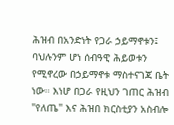ሕዝብ በአንድነት የጋራ ኃይማኖቱን፤ ባህሉንም ሆነ ሰብዓዊ ሕይወቱን የሚኖረው በኃይማኖቱ ማስተናገጃ ቤት ነው። እነሆ በጋራ የዚህን ገጠር ሕዝብ "የለጤ" እና ሕዝበ ክርስቲያን አስብሎ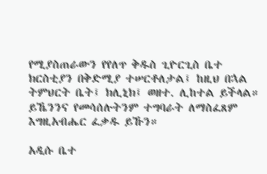የሚያስጠራውን የየለጥ ቅዱስ ጊዮርጊስ ቤተ ክርስቲያን በቅድሚያ ተሠርቶለታል፤ ከዚህ በኋል ትምህርት ቤት፤ ክሊኒክ፤ ወዘተ. ሊከተል ይችላል። ይኼንንና የመሳሰሉትንም ተግባራት ለማስፈጸም እግዚአብሔር ፈቃዱ ይኹን።

አዲሱ ቤተ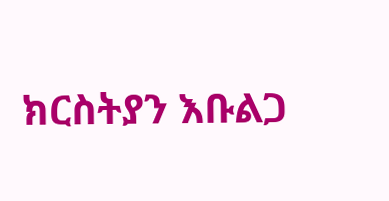ክርስትያን እቡልጋ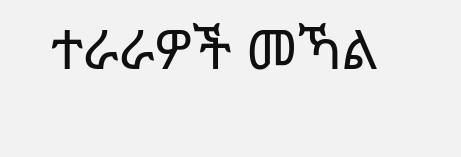ተራራዎች መኻል